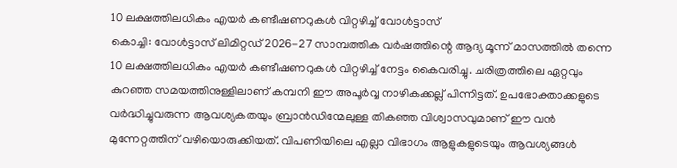10 ലക്ഷത്തിലധികം എയർ കണ്ടീഷണറുകൾ വിറ്റഴിച്ച് വോൾട്ടാസ്
കൊച്ചി: വോൾട്ടാസ് ലിമിറ്റഡ് 2026-27 സാമ്പത്തിക വർഷത്തിന്റെ ആദ്യ മൂന്ന് മാസത്തിൽ തന്നെ 10 ലക്ഷത്തിലധികം എയർ കണ്ടീഷണറുകൾ വിറ്റഴിച്ച് നേട്ടം കൈവരിച്ചു. ചരിത്രത്തിലെ ഏറ്റവും കുറഞ്ഞ സമയത്തിനുള്ളിലാണ് കമ്പനി ഈ അപൂർവ്വ നാഴികക്കല്ല് പിന്നിട്ടത്. ഉപഭോക്താക്കളുടെ വർദ്ധിച്ചുവരുന്ന ആവശ്യകതയും ബ്രാൻഡിന്മേലുള്ള തികഞ്ഞ വിശ്വാസവുമാണ് ഈ വൻ മുന്നേറ്റത്തിന് വഴിയൊരുക്കിയത്. വിപണിയിലെ എല്ലാ വിഭാഗം ആളുകളുടെയും ആവശ്യങ്ങൾ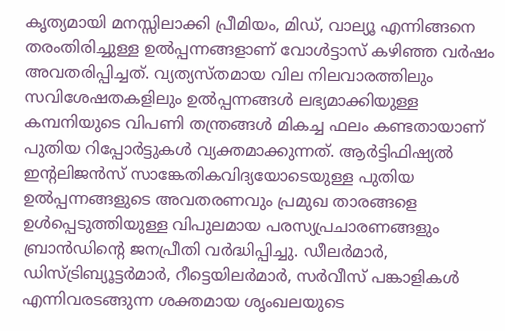കൃത്യമായി മനസ്സിലാക്കി പ്രീമിയം, മിഡ്, വാല്യൂ എന്നിങ്ങനെ തരംതിരിച്ചുള്ള ഉൽപ്പന്നങ്ങളാണ് വോൾട്ടാസ് കഴിഞ്ഞ വർഷം അവതരിപ്പിച്ചത്. വ്യത്യസ്തമായ വില നിലവാരത്തിലും സവിശേഷതകളിലും ഉൽപ്പന്നങ്ങൾ ലഭ്യമാക്കിയുള്ള കമ്പനിയുടെ വിപണി തന്ത്രങ്ങൾ മികച്ച ഫലം കണ്ടതായാണ് പുതിയ റിപ്പോർട്ടുകൾ വ്യക്തമാക്കുന്നത്. ആർട്ടിഫിഷ്യൽ ഇന്റലിജൻസ് സാങ്കേതികവിദ്യയോടെയുള്ള പുതിയ ഉൽപ്പന്നങ്ങളുടെ അവതരണവും പ്രമുഖ താരങ്ങളെ ഉൾപ്പെടുത്തിയുള്ള വിപുലമായ പരസ്യപ്രചാരണങ്ങളും ബ്രാൻഡിന്റെ ജനപ്രീതി വർദ്ധിപ്പിച്ചു. ഡീലർമാർ, ഡിസ്ട്രിബ്യൂട്ടർമാർ, റീട്ടെയിലർമാർ, സർവീസ് പങ്കാളികൾ എന്നിവരടങ്ങുന്ന ശക്തമായ ശൃംഖലയുടെ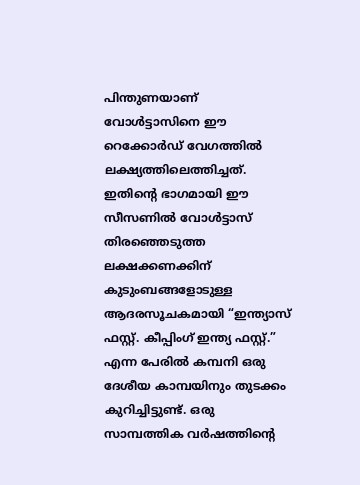പിന്തുണയാണ് വോൾട്ടാസിനെ ഈ റെക്കോർഡ് വേഗത്തിൽ ലക്ഷ്യത്തിലെത്തിച്ചത്. ഇതിന്റെ ഭാഗമായി ഈ സീസണിൽ വോൾട്ടാസ് തിരഞ്ഞെടുത്ത ലക്ഷക്കണക്കിന് കുടുംബങ്ങളോടുള്ള ആദരസൂചകമായി “ഇന്ത്യാസ് ഫസ്റ്റ്. കീപ്പിംഗ് ഇന്ത്യ ഫസ്റ്റ്.” എന്ന പേരിൽ കമ്പനി ഒരു ദേശീയ കാമ്പയിനും തുടക്കം കുറിച്ചിട്ടുണ്ട്. ഒരു സാമ്പത്തിക വർഷത്തിന്റെ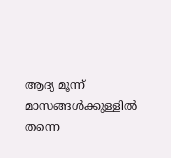ആദ്യ മൂന്ന് മാസങ്ങൾക്കുള്ളിൽ തന്നെ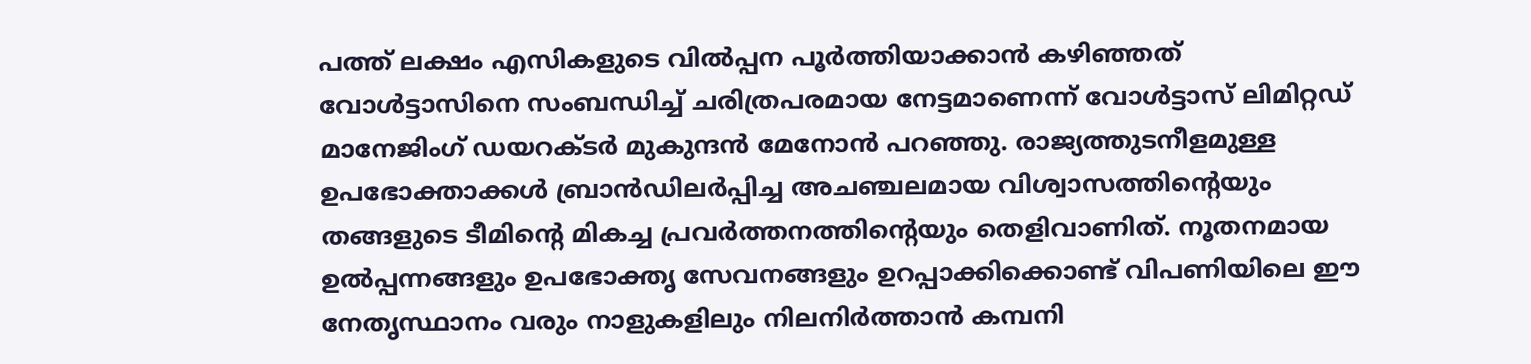പത്ത് ലക്ഷം എസികളുടെ വിൽപ്പന പൂർത്തിയാക്കാൻ കഴിഞ്ഞത് വോൾട്ടാസിനെ സംബന്ധിച്ച് ചരിത്രപരമായ നേട്ടമാണെന്ന് വോൾട്ടാസ് ലിമിറ്റഡ് മാനേജിംഗ് ഡയറക്ടർ മുകുന്ദൻ മേനോൻ പറഞ്ഞു. രാജ്യത്തുടനീളമുള്ള ഉപഭോക്താക്കൾ ബ്രാൻഡിലർപ്പിച്ച അചഞ്ചലമായ വിശ്വാസത്തിന്റെയും തങ്ങളുടെ ടീമിന്റെ മികച്ച പ്രവർത്തനത്തിന്റെയും തെളിവാണിത്. നൂതനമായ ഉൽപ്പന്നങ്ങളും ഉപഭോക്തൃ സേവനങ്ങളും ഉറപ്പാക്കിക്കൊണ്ട് വിപണിയിലെ ഈ നേതൃസ്ഥാനം വരും നാളുകളിലും നിലനിർത്താൻ കമ്പനി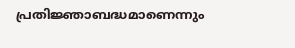പ്രതിജ്ഞാബദ്ധമാണെന്നും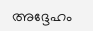അദ്ദേഹം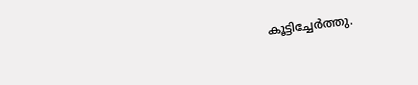കൂട്ടിച്ചേർത്തു.